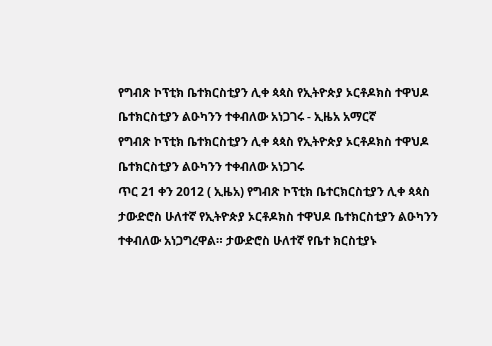የግብጽ ኮፕቲክ ቤተክርስቲያን ሊቀ ጳጳስ የኢትዮጵያ ኦርቶዶክስ ተዋህዶ ቤተክርስቲያን ልዑካንን ተቀብለው አነጋገሩ - ኢዜአ አማርኛ
የግብጽ ኮፕቲክ ቤተክርስቲያን ሊቀ ጳጳስ የኢትዮጵያ ኦርቶዶክስ ተዋህዶ ቤተክርስቲያን ልዑካንን ተቀብለው አነጋገሩ
ጥር 21 ቀን 2012 ( ኢዜአ) የግብጽ ኮፕቲክ ቤተርክርስቲያን ሊቀ ጳጳስ ታውድሮስ ሁለተኛ የኢትዮጵያ ኦርቶዶክስ ተዋህዶ ቤተክርስቲያን ልዑካንን ተቀብለው አነጋግረዋል። ታውድሮስ ሁለተኛ የቤተ ክርስቲያኑ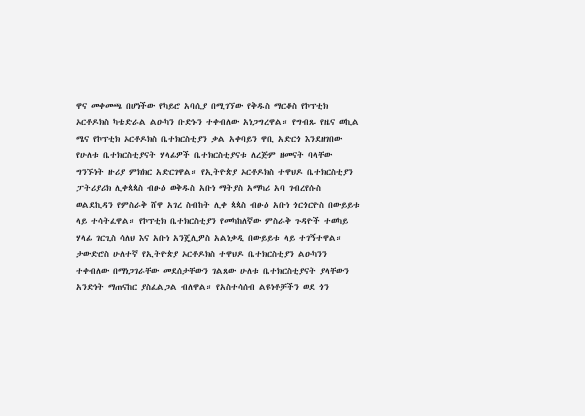ዋና መቀመጫ በሆነችው የካይሮ አባሲያ በሚገኘው የቅዱስ ማርቆስ የኮፕቲክ ኦርቶዶክስ ካቴድራል ልዑካን ቡድኑን ተቀብለው አነጋግረዋል። የግብጹ የዜና ወኪል ሜና የኮፕቲክ ኦርቶዶክስ ቤተክርስቲያን ቃል አቀባይን ዋቢ አድርጎ እንደዘገበው የሁለቱ ቤተክርስቲያናት ሃላፊዎች ቤተክርስቲያናቱ ለረጅም ዘመናት ባላቸው ግንኙነት ዙሪያ ምክክር አድርገዋል። የኢትዮጵያ ኦርቶዶክስ ተዋህዶ ቤተክርስቲያን ፓትሪያሪክ ሊቀጳጳስ ብፁዕ ወቅዱስ አቡነ ማትያስ አማካሪ አባ ገብረየሱስ ወልደኪዳን የምስራቅ ሸዋ አገረ ስብከት ሊቀ ጳጳስ ብፁዕ አቡነ ጎርጎርዮስ በውይይቱ ላይ ተሳትፈዋል። የኮፕቲክ ቤተክርስቲያን የመካከለኛው ምስራቅ ጉዳዮች ተወካይ ሃላፊ ገርጊስ ሳለህ እና አቡነ አንጄሊዎስ አልነቃዲ በውይይቱ ላይ ተገኝተዋል። ታውድሮስ ሁለተኛ የኢትዮጵያ ኦርቶዶክስ ተዋህዶ ቤተክርስቲያን ልዑካንን ተቀብለው በማነጋገራቸው መደሰታቸውን ገልጸው ሁለቱ ቤተክርስቲያናት ያላቸውን አንድነት ማጠናከር ያስፈልጋል ብለዋል። የአስተሳሰብ ልዩነቶቻችን ወደ ጎን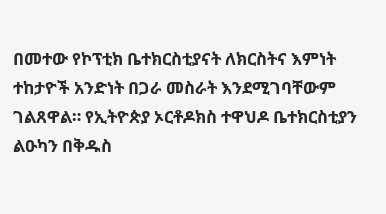በመተው የኮፕቲክ ቤተክርስቲያናት ለክርስትና እምነት ተከታዮች አንድነት በጋራ መስራት እንደሚገባቸውም ገልጸዋል። የኢትዮጵያ ኦርቶዶክስ ተዋህዶ ቤተክርስቲያን ልዑካን በቅዱስ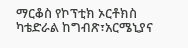ማርቆስ የኮፕቲክ ኦርቶክስ ካቴድራል ከግብጽ፣አርሜኒያና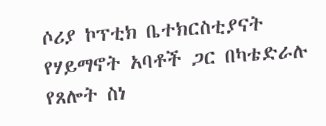ሶሪያ ኮፕቲክ ቤተክርስቲያናት የሃይማኖት አባቶች ጋር በካቴድራሉ የጸሎት ስነ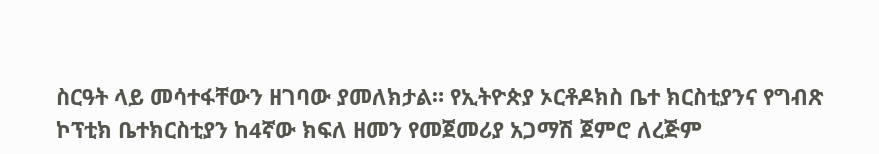ስርዓት ላይ መሳተፋቸውን ዘገባው ያመለክታል። የኢትዮጵያ ኦርቶዶክስ ቤተ ክርስቲያንና የግብጽ ኮፕቲክ ቤተክርስቲያን ከ4ኛው ክፍለ ዘመን የመጀመሪያ አጋማሽ ጀምሮ ለረጅም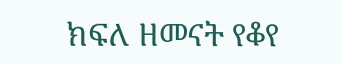ክፍለ ዘመናት የቆየ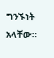ግንኙነት አላቸው።